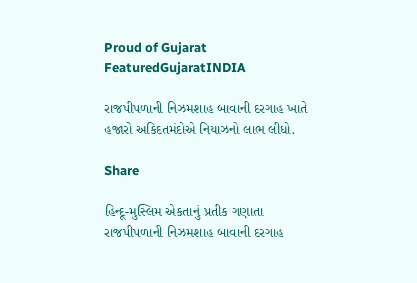Proud of Gujarat
FeaturedGujaratINDIA

રાજપીપળાની નિઝમશાહ બાવાની દરગાહ ખાતે હજારો અકિદતમંદોએ નિયાઝનો લાભ લીધો.

Share

હિન્દૂ-મુસ્લિમ એકતાનું પ્રતીક ગણાતા રાજપીપળાની નિઝમશાહ બાવાની દરગાહ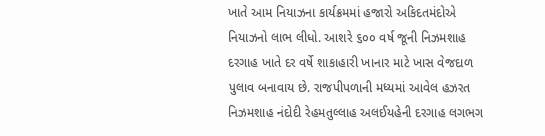ખાતે આમ નિયાઝના કાર્યક્રમમાં હજારો અકિદતમંદોએ નિયાઝનો લાભ લીધો. આશરે ૬૦૦ વર્ષ જૂની નિઝમશાહ દરગાહ ખાતે દર વર્ષે શાકાહારી ખાનાર માટે ખાસ વેજદાળ પુલાવ બનાવાય છે. રાજપીપળાની મધ્યમાં આવેલ હઝરત નિઝમશાહ નંદોદી રેહમતુલ્લાહ અલઈયહેની દરગાહ લગભગ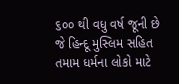૬૦૦ થી વધુ વર્ષ જૂની છે જે હિન્દૂ મુસ્લિમ સહિત તમામ ધર્મના લોકો માટે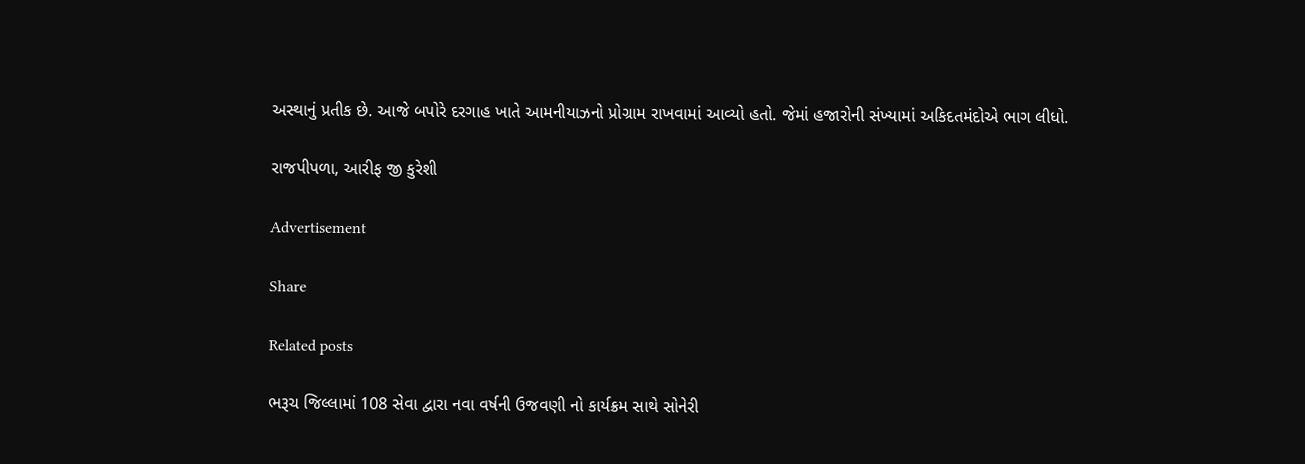અસ્થાનું પ્રતીક છે. આજે બપોરે દરગાહ ખાતે આમનીયાઝનો પ્રોગ્રામ રાખવામાં આવ્યો હતો. જેમાં હજારોની સંખ્યામાં અકિદતમંદોએ ભાગ લીધો.

રાજપીપળા, આરીફ જી કુરેશી

Advertisement

Share

Related posts

ભરૂચ જિલ્લામાં 108 સેવા દ્વારા નવા વર્ષની ઉજવણી નો કાર્યક્રમ સાથે સોનેરી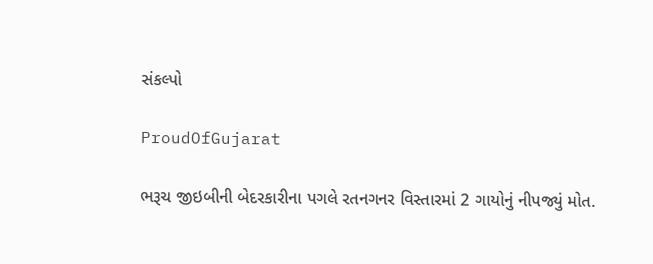સંકલ્પો

ProudOfGujarat

ભરૂચ જીઇબીની બેદરકારીના પગલે રતનગનર વિસ્તારમાં 2 ગાયોનું નીપજ્યું મોત.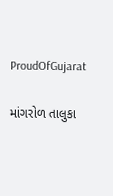ProudOfGujarat

માંગરોળ તાલુકા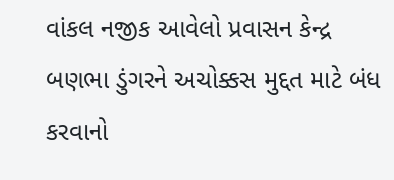વાંકલ નજીક આવેલો પ્રવાસન કેન્દ્ર બણભા ડુંગરને અચોક્કસ મુદ્દત માટે બંધ કરવાનો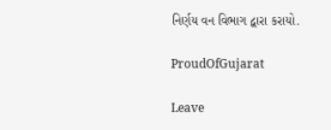નિર્ણય વન વિભાગ દ્વારા કરાયો.

ProudOfGujarat

Leave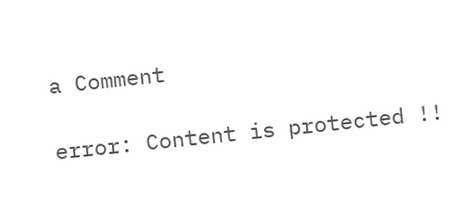a Comment

error: Content is protected !!